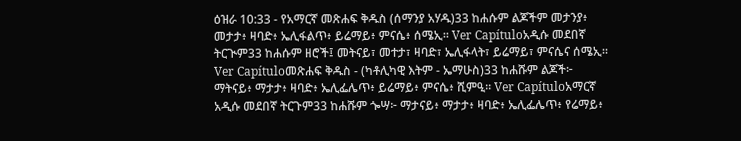ዕዝራ 10:33 - የአማርኛ መጽሐፍ ቅዱስ (ሰማንያ አሃዱ)33 ከሐሱም ልጆችም መታንያ፥ መታታ፥ ዛባድ፥ ኤሊፋልጥ፥ ይሬማይ፥ ምናሴ፥ ሰሜኢ። Ver Capítuloአዲሱ መደበኛ ትርጒም33 ከሐሱም ዘሮች፤ መትናይ፣ መተታ፣ ዛባድ፣ ኤሊፋላት፣ ይሬማይ፣ ምናሴና ሰሜኢ። Ver Capítuloመጽሐፍ ቅዱስ - (ካቶሊካዊ እትም - ኤማሁስ)33 ከሐሹም ልጆች፦ ማትናይ፥ ማታታ፥ ዛባድ፥ ኤሊፌሌጥ፥ ይሬማይ፥ ምናሴ፥ ሺምዒ። Ver Capítuloአማርኛ አዲሱ መደበኛ ትርጉም33 ከሐሹም ጐሣ፦ ማታናይ፥ ማታታ፥ ዛባድ፥ ኤሊፌሌጥ፥ የሬማይ፥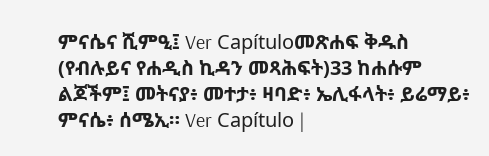ምናሴና ሺምዒ፤ Ver Capítuloመጽሐፍ ቅዱስ (የብሉይና የሐዲስ ኪዳን መጻሕፍት)33 ከሐሱም ልጆችም፤ መትናያ፥ መተታ፥ ዛባድ፥ ኤሊፋላት፥ ይሬማይ፥ ምናሴ፥ ሰሜኢ። Ver Capítulo |